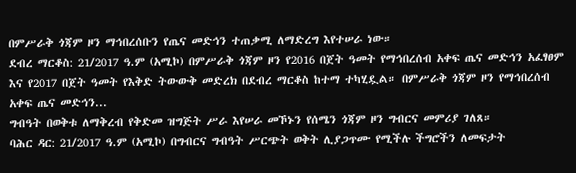በምሥራቅ ጎጃም ዞን ማኅበረሰቡን የጤና መድኅን ተጠቃሚ ለማድረግ እየተሠራ ነው።
ደብረ ማርቆስ: 21/2017 ዓ.ም (አሚኮ) በምሥራቅ ጎጃም ዞን የ2016 በጀት ዓመት የማኅበረሰብ አቀፍ ጤና መድኅን አፈፃፀም እና የ2017 በጀት ዓመት የእቅድ ትውውቅ መድረክ በደብረ ማርቆስ ከተማ ተካሂዷል። በምሥራቅ ጎጃም ዞን የማኅበረሰብ አቀፍ ጤና መድኅን...
ግብዓት በወቅቱ ለማቅረብ የቅድመ ዝግጅት ሥራ እየሠራ መኾኑን የሰሜን ጎጃም ዞን ግብርና መምሪያ ገለጸ።
ባሕር ዳር: 21/2017 ዓ.ም (አሚኮ) በግብርና ግብዓት ሥርጭት ወቅት ሊያጋጥሙ የሚችሉ ችግሮችን ለመፍታት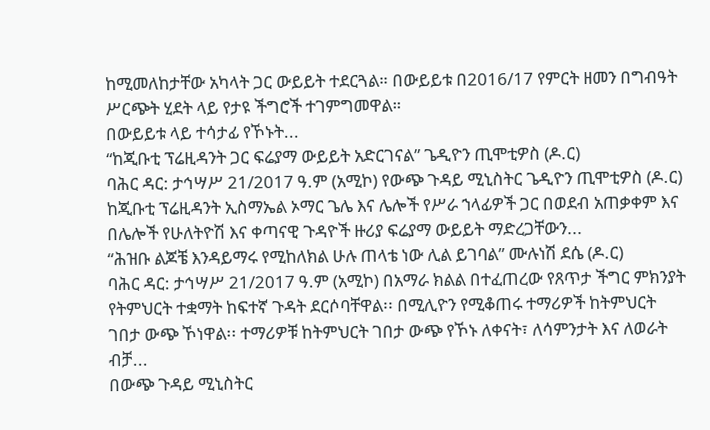ከሚመለከታቸው አካላት ጋር ውይይት ተደርጓል። በውይይቱ በ2016/17 የምርት ዘመን በግብዓት ሥርጭት ሂደት ላይ የታዩ ችግሮች ተገምግመዋል።
በውይይቱ ላይ ተሳታፊ የኾኑት...
“ከጂቡቲ ፕሬዚዳንት ጋር ፍሬያማ ውይይት አድርገናል” ጌዲዮን ጢሞቲዎስ (ዶ.ር)
ባሕር ዳር: ታኅሣሥ 21/2017 ዓ.ም (አሚኮ) የውጭ ጉዳይ ሚኒስትር ጌዲዮን ጢሞቲዎስ (ዶ.ር) ከጂቡቲ ፕሬዚዳንት ኢስማኤል ኦማር ጌሌ እና ሌሎች የሥራ ኀላፊዎች ጋር በወደብ አጠቃቀም እና በሌሎች የሁለትዮሽ እና ቀጣናዊ ጉዳዮች ዙሪያ ፍሬያማ ውይይት ማድረጋቸውን...
“ሕዝቡ ልጆቼ እንዳይማሩ የሚከለክል ሁሉ ጠላቴ ነው ሊል ይገባል” ሙሉነሽ ደሴ (ዶ.ር)
ባሕር ዳር: ታኅሣሥ 21/2017 ዓ.ም (አሚኮ) በአማራ ክልል በተፈጠረው የጸጥታ ችግር ምክንያት የትምህርት ተቋማት ከፍተኛ ጉዳት ደርሶባቸዋል፡፡ በሚሊዮን የሚቆጠሩ ተማሪዎች ከትምህርት ገበታ ውጭ ኾነዋል፡፡ ተማሪዎቹ ከትምህርት ገበታ ውጭ የኾኑ ለቀናት፣ ለሳምንታት እና ለወራት ብቻ...
በውጭ ጉዳይ ሚኒስትር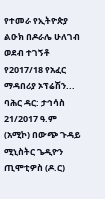የተመራ የኢትዮጵያ ልዑክ በዶራሌ ሁለገብ ወደብ ተገኝቶ የ2017/18 የአፈር ማዳበሪያ ኦፕሬሽን...
ባሕር ዳር: ታኅሳስ 21/2017 ዓ.ም (አሚኮ) በውጭ ጉዳይ ሚኒስትር ጌዲዮን ጢሞቲዎስ (ዶ.ር)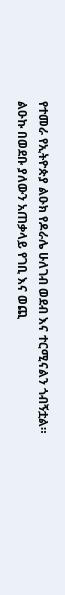የተመራ የኢትዮጵያ ልዑክ የዶራሌ ሁለገብ ወደብ እና ተርሚናልን ጎብኝቷል።
ልዑኩ በወደቡ ያለውን አጠቃላይ የገቢ እና ወጪ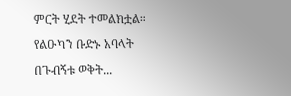ምርት ሂደት ተመልክቷል።
የልዑካን ቡድኑ አባላት በጉብኝቱ ወቅት...